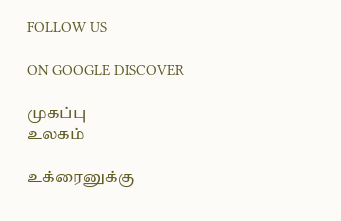FOLLOW US

ON GOOGLE DISCOVER

முகப்பு
உலகம்

உக்ரைனுக்கு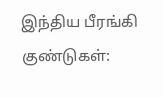இந்திய பீரங்கி குண்டுகள்: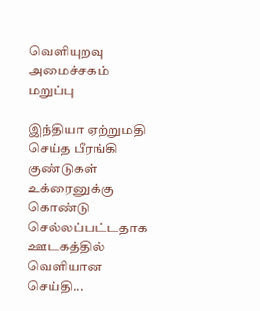வெளியுறவு அமைச்சகம் மறுப்பு

இந்தியா ஏற்றுமதி செய்த பீரங்கி குண்டுகள் உக்ரைனுக்கு கொண்டு செல்லப்பட்டதாக ஊடகத்தில் வெளியான செய்தி...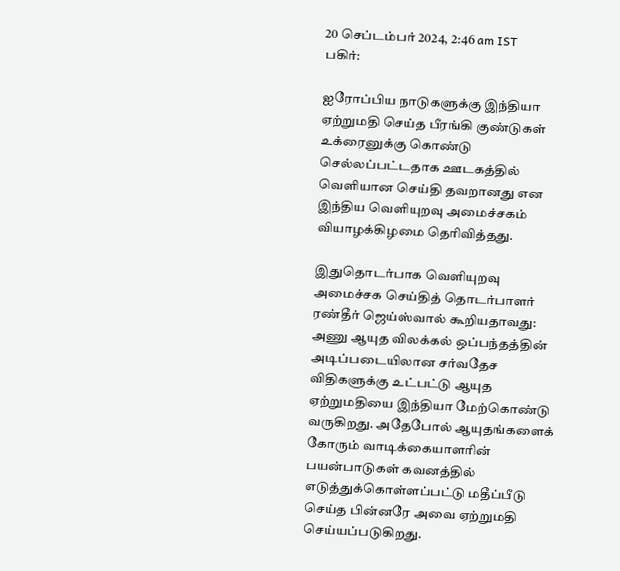20 செப்டம்பர் 2024, 2:46 am IST
பகிர்:

ஐரோப்பிய நாடுகளுக்கு இந்தியா ஏற்றுமதி செய்த பீரங்கி குண்டுகள் உக்ரைனுக்கு கொண்டு செல்லப்பட்டதாக ஊடகத்தில் வெளியான செய்தி தவறானது என இந்திய வெளியுறவு அமைச்சகம் வியாழக்கிழமை தெரிவித்தது.

இதுதொடர்பாக வெளியுறவு அமைச்சக செய்தித் தொடர்பாளர் ரண்தீர் ஜெய்ஸ்வால் கூறியதாவது: அணு ஆயுத விலக்கல் ஒப்பந்தத்தின் அடிப்படையிலான சர்வதேச விதிகளுக்கு உட்பட்டு ஆயுத ஏற்றுமதியை இந்தியா மேற்கொண்டு வருகிறது. அதேபோல் ஆயுதங்களைக் கோரும் வாடிக்கையாளரின் பயன்பாடுகள் கவனத்தில் எடுத்துக்கொள்ளப்பட்டு மதீப்பீடு செய்த பின்னரே அவை ஏற்றுமதி செய்யப்படுகிறது.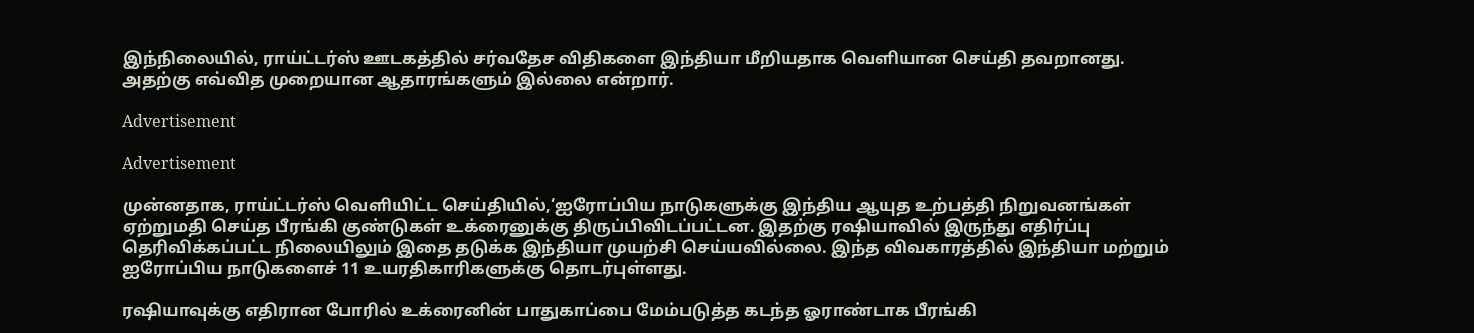இந்நிலையில், ராய்ட்டர்ஸ் ஊடகத்தில் சர்வதேச விதிகளை இந்தியா மீறியதாக வெளியான செய்தி தவறானது. அதற்கு எவ்வித முறையான ஆதாரங்களும் இல்லை என்றார்.

Advertisement

Advertisement

முன்னதாக, ராய்ட்டர்ஸ் வெளியிட்ட செய்தியில்,‘ஐரோப்பிய நாடுகளுக்கு இந்திய ஆயுத உற்பத்தி நிறுவனங்கள் ஏற்றுமதி செய்த பீரங்கி குண்டுகள் உக்ரைனுக்கு திருப்பிவிடப்பட்டன. இதற்கு ரஷியாவில் இருந்து எதிர்ப்பு தெரிவிக்கப்பட்ட நிலையிலும் இதை தடுக்க இந்தியா முயற்சி செய்யவில்லை. இந்த விவகாரத்தில் இந்தியா மற்றும் ஐரோப்பிய நாடுகளைச் 11 உயரதிகாரிகளுக்கு தொடர்புள்ளது.

ரஷியாவுக்கு எதிரான போரில் உக்ரைனின் பாதுகாப்பை மேம்படுத்த கடந்த ஓராண்டாக பீரங்கி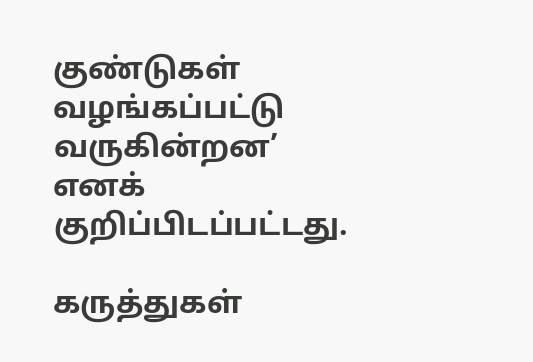குண்டுகள் வழங்கப்பட்டு வருகின்றன’ எனக் குறிப்பிடப்பட்டது.

கருத்துகள்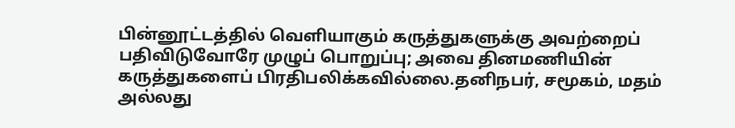பின்னூட்டத்தில் வெளியாகும் கருத்துகளுக்கு அவற்றைப் பதிவிடுவோரே முழுப் பொறுப்பு; அவை தினமணியின் கருத்துகளைப் பிரதிபலிக்கவில்லை.தனிநபர், சமூகம், மதம் அல்லது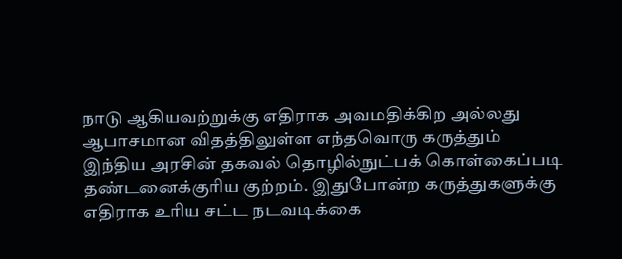நாடு ஆகியவற்றுக்கு எதிராக அவமதிக்கிற அல்லது ஆபாசமான விதத்திலுள்ள எந்தவொரு கருத்தும் இந்திய அரசின் தகவல் தொழில்நுட்பக் கொள்கைப்படி தண்டனைக்குரிய குற்றம். இதுபோன்ற கருத்துகளுக்கு எதிராக உரிய சட்ட நடவடிக்கை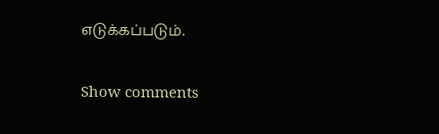எடுக்கப்படும்.

Show comments